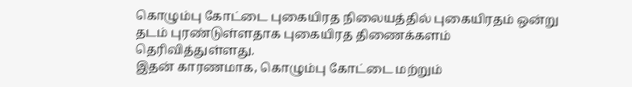கொழும்பு கோட்டை புகையிரத நிலையத்தில் புகையிரதம் ஒன்று தடம் புரண்டுள்ளதாக புகையிரத திணைக்களம் தெரிவித்துள்ளது.
இதன் காரணமாக, கொழும்பு கோட்டை மற்றும்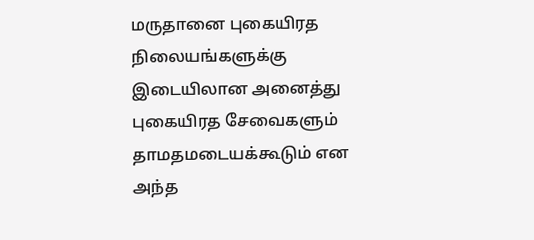மருதானை புகையிரத நிலையங்களுக்கு இடையிலான அனைத்து புகையிரத சேவைகளும் தாமதமடையக்கூடும் என அந்த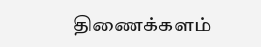திணைக்களம்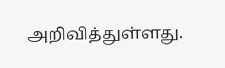அறிவித்துள்ளது.